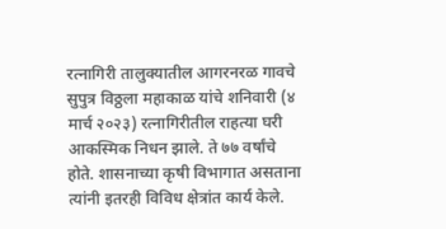रत्नागिरी तालुक्यातील आगरनरळ गावचे सुपुत्र विठ्ठला महाकाळ यांचे शनिवारी (४ मार्च २०२३) रत्नागिरीतील राहत्या घरी आकस्मिक निधन झाले. ते ७७ वर्षांचे होते. शासनाच्या कृषी विभागात असताना त्यांनी इतरही विविध क्षेत्रांत कार्य केले.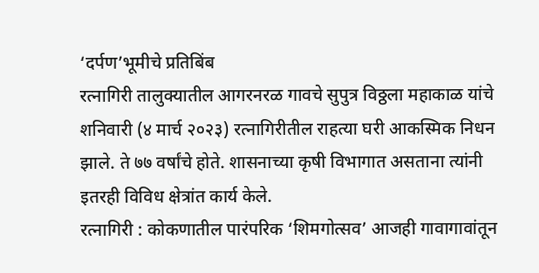‘दर्पण’भूमीचे प्रतिबिंब
रत्नागिरी तालुक्यातील आगरनरळ गावचे सुपुत्र विठ्ठला महाकाळ यांचे शनिवारी (४ मार्च २०२३) रत्नागिरीतील राहत्या घरी आकस्मिक निधन झाले. ते ७७ वर्षांचे होते. शासनाच्या कृषी विभागात असताना त्यांनी इतरही विविध क्षेत्रांत कार्य केले.
रत्नागिरी : कोकणातील पारंपरिक ‘शिमगोत्सव’ आजही गावागावांतून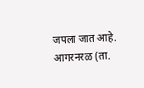जपला जात आहे. आगरनरळ (ता.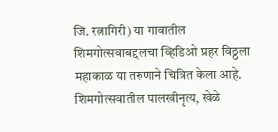जि. रत्नागिरी) या गावातील शिमगोत्सवाबद्दलचा व्हिडिओ प्रहर विठ्ठला महाकाळ या तरुणाने चित्रित केला आहे. शिमगोत्सवातील पालखीनृत्य, खेळे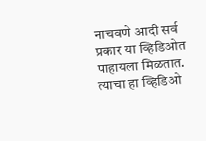नाचवणे आदी सर्व प्रकार या व्हिडिओत पाहायला मिळतात. त्याचा हा व्हिडिओ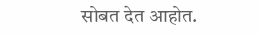सोबत देत आहोत.